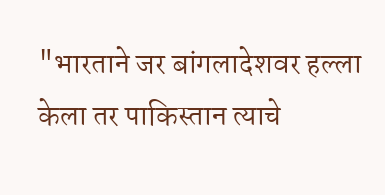"भारताने जर बांगलादेशवर हल्ला केला तर पाकिस्तान त्याचे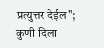प्रत्युत्तर देईल"; कुणी दिला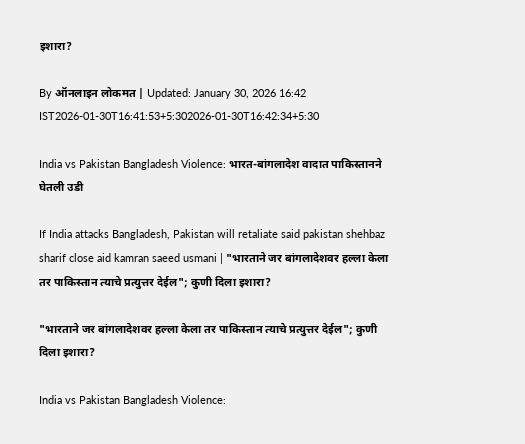इशारा?

By ऑनलाइन लोकमत | Updated: January 30, 2026 16:42 IST2026-01-30T16:41:53+5:302026-01-30T16:42:34+5:30

India vs Pakistan Bangladesh Violence: भारत-बांगलादेश वादात पाकिस्तानने घेतली उडी

If India attacks Bangladesh, Pakistan will retaliate said pakistan shehbaz sharif close aid kamran saeed usmani | "भारताने जर बांगलादेशवर हल्ला केला तर पाकिस्तान त्याचे प्रत्युत्तर देईल"; कुणी दिला इशारा?

"भारताने जर बांगलादेशवर हल्ला केला तर पाकिस्तान त्याचे प्रत्युत्तर देईल"; कुणी दिला इशारा?

India vs Pakistan Bangladesh Violence: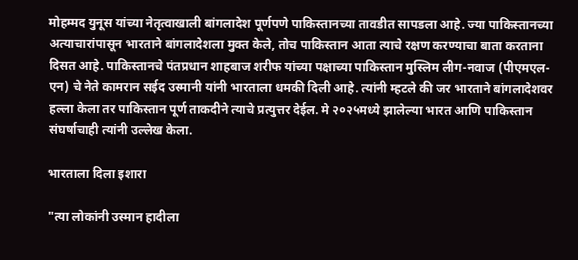मोहम्मद युनूस यांच्या नेतृत्वाखाली बांगलादेश पूर्णपणे पाकिस्तानच्या तावडीत सापडला आहे. ज्या पाकिस्तानच्या अत्याचारांपासून भारताने बांगलादेशला मुक्त केले, तोच पाकिस्तान आता त्याचे रक्षण करण्याचा बाता करताना दिसत आहे. पाकिस्तानचे पंतप्रधान शाहबाज शरीफ यांच्या पक्षाच्या पाकिस्तान मुस्लिम लीग-नवाज (पीएमएल-एन) चे नेते कामरान सईद उस्मानी यांनी भारताला धमकी दिली आहे. त्यांनी म्हटले की जर भारताने बांगलादेशवर हल्ला केला तर पाकिस्तान पूर्ण ताकदीने त्याचे प्रत्युत्तर देईल. मे २०२५मध्ये झालेल्या भारत आणि पाकिस्तान संघर्षाचाही त्यांनी उल्लेख केला.

भारताला दिला इशारा

"त्या लोकांनी उस्मान हादीला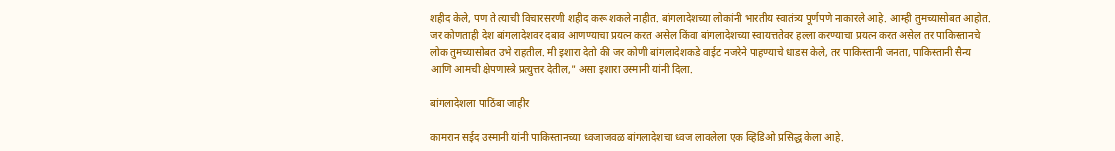शहीद केले, पण ते त्याची विचारसरणी शहीद करू शकले नाहीत. बांगलादेशच्या लोकांनी भारतीय स्वातंत्र्य पूर्णपणे नाकारले आहे. आम्ही तुमच्यासोबत आहोत. जर कोणताही देश बांगलादेशवर दबाव आणण्याचा प्रयत्न करत असेल किंवा बांगलादेशच्या स्वायत्ततेवर हल्ला करण्याचा प्रयत्न करत असेल तर पाकिस्तानचे लोक तुमच्यासोबत उभे राहतील. मी इशारा देतो की जर कोणी बांगलादेशकडे वाईट नजरेने पाहण्याचे धाडस केले, तर पाकिस्तानी जनता, पाकिस्तानी सैन्य आणि आमची क्षेपणास्त्रे प्रत्युत्तर देतील," असा इशारा उस्मानी यांनी दिला.

बांगलादेशला पाठिंबा जाहीर

कामरान सईद उस्मानी यांनी पाकिस्तानच्या ध्वजाजवळ बांगलादेशचा ध्वज लावलेला एक व्हिडिओ प्रसिद्ध केला आहे.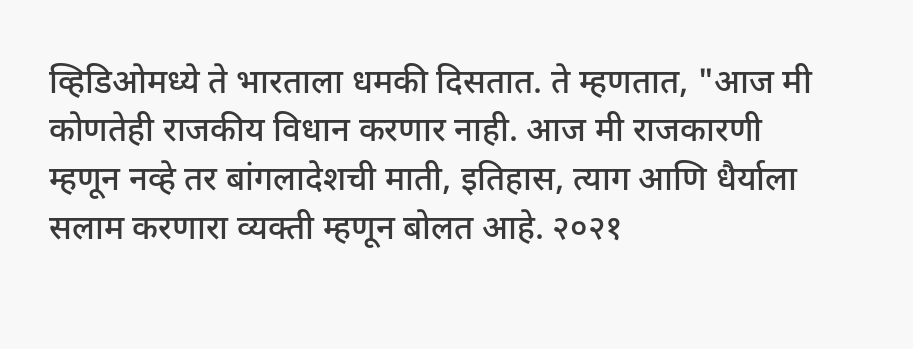व्हिडिओमध्ये ते भारताला धमकी दिसतात. ते म्हणतात, "आज मी कोणतेही राजकीय विधान करणार नाही. आज मी राजकारणी म्हणून नव्हे तर बांगलादेशची माती, इतिहास, त्याग आणि धैर्याला सलाम करणारा व्यक्ती म्हणून बोलत आहे. २०२१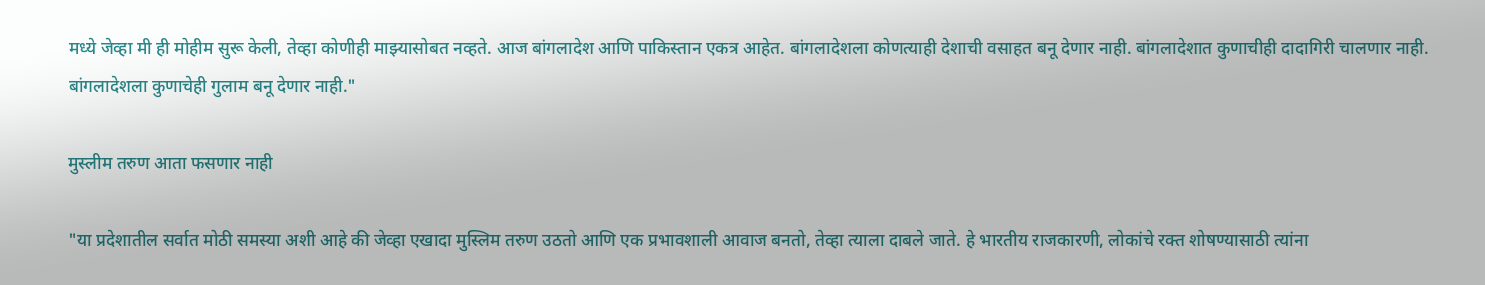मध्ये जेव्हा मी ही मोहीम सुरू केली, तेव्हा कोणीही माझ्यासोबत नव्हते. आज बांगलादेश आणि पाकिस्तान एकत्र आहेत. बांगलादेशला कोणत्याही देशाची वसाहत बनू देणार नाही. बांगलादेशात कुणाचीही दादागिरी चालणार नाही. बांगलादेशला कुणाचेही गुलाम बनू देणार नाही."

मुस्लीम तरुण आता फसणार नाही

"या प्रदेशातील सर्वात मोठी समस्या अशी आहे की जेव्हा एखादा मुस्लिम तरुण उठतो आणि एक प्रभावशाली आवाज बनतो, तेव्हा त्याला दाबले जाते. हे भारतीय राजकारणी, लोकांचे रक्त शोषण्यासाठी त्यांना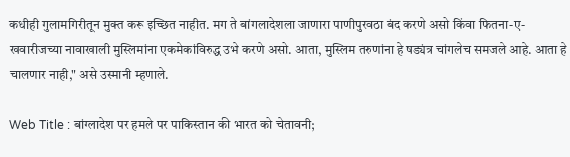कधीही गुलामगिरीतून मुक्त करू इच्छित नाहीत. मग ते बांगलादेशला जाणारा पाणीपुरवठा बंद करणे असो किंवा फितना-ए-खवारीजच्या नावाखाली मुस्लिमांना एकमेकांविरुद्ध उभे करणे असो. आता, मुस्लिम तरुणांना हे षड्यंत्र चांगलेच समजले आहे. आता हे चालणार नाही," असे उस्मानी म्हणाले.

Web Title : बांग्लादेश पर हमले पर पाकिस्तान की भारत को चेतावनी;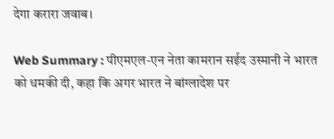देगा करारा जवाब।

Web Summary : पीएमएल-एन नेता कामरान सईद उस्मानी ने भारत को धमकी दी, कहा कि अगर भारत ने बांग्लादेश पर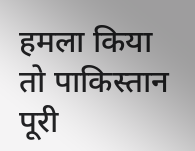हमला किया तो पाकिस्तान पूरी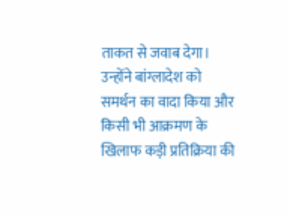ताकत से जवाब देगा। उन्होंने बांग्लादेश को समर्थन का वादा किया और किसी भी आक्रमण के खिलाफ कड़ी प्रतिक्रिया की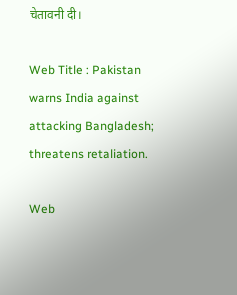चेतावनी दी।

Web Title : Pakistan warns India against attacking Bangladesh; threatens retaliation.

Web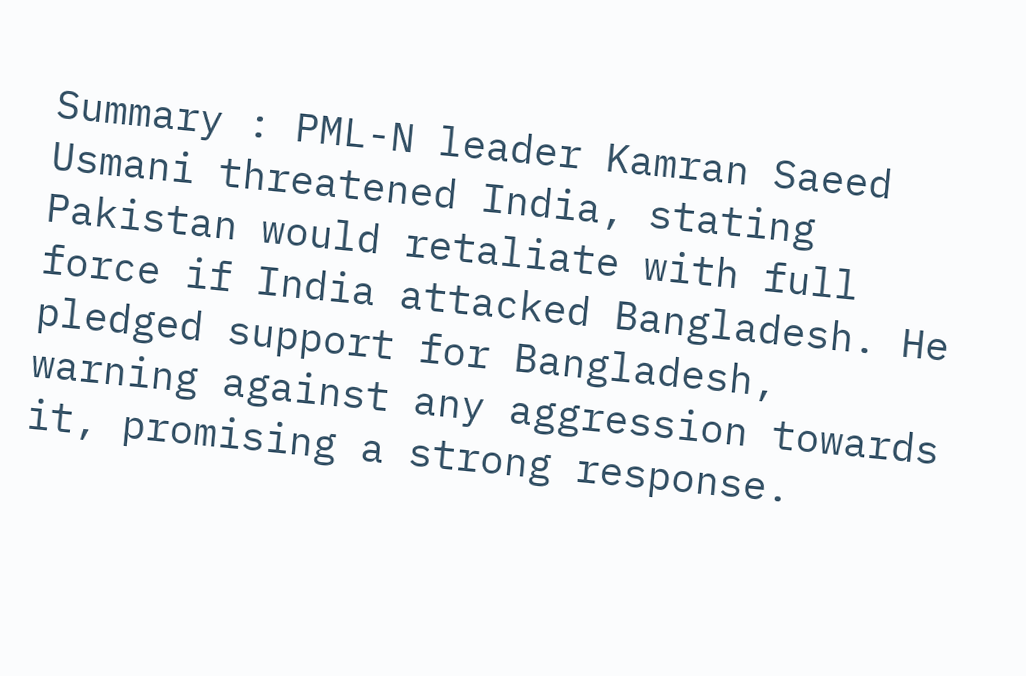Summary : PML-N leader Kamran Saeed Usmani threatened India, stating Pakistan would retaliate with full force if India attacked Bangladesh. He pledged support for Bangladesh, warning against any aggression towards it, promising a strong response.